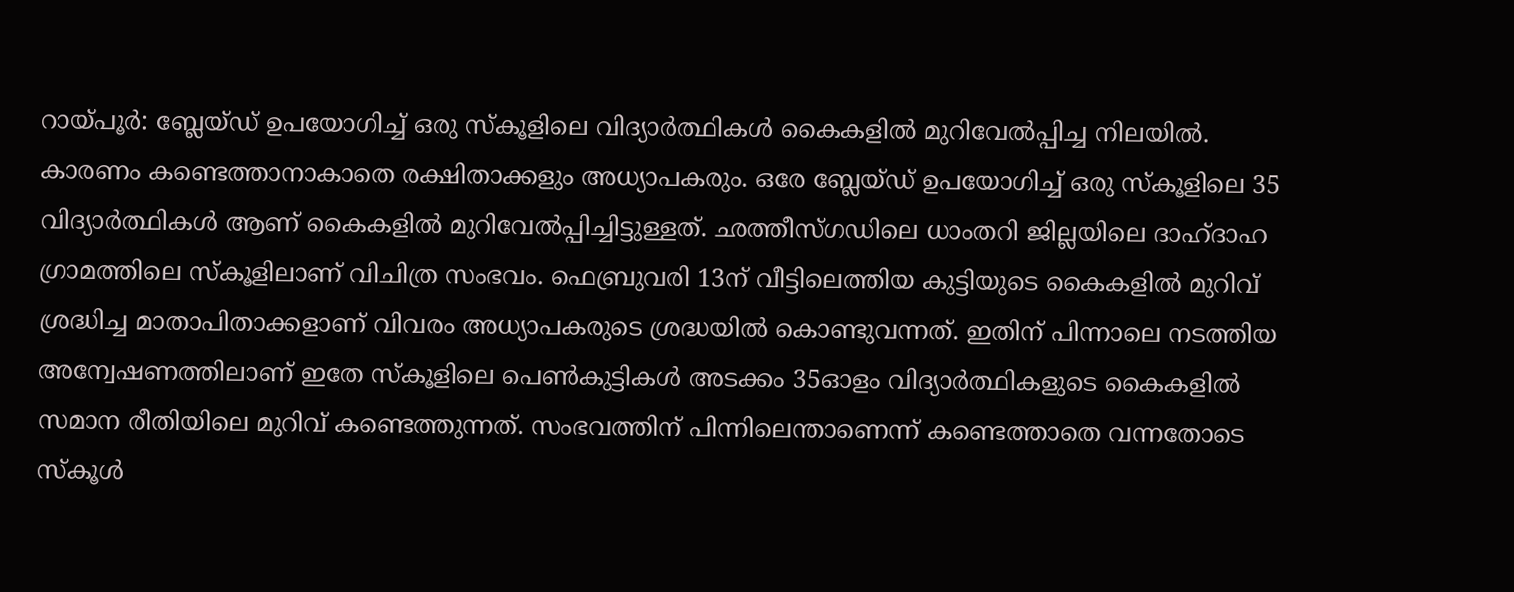റായ്പൂർ: ബ്ലേയ്ഡ് ഉപയോഗിച്ച് ഒരു സ്കൂളിലെ വിദ്യാർത്ഥികൾ കൈകളിൽ മുറിവേൽപ്പിച്ച നിലയിൽ. കാരണം കണ്ടെത്താനാകാതെ രക്ഷിതാക്കളും അധ്യാപകരും. ഒരേ ബ്ലേയ്ഡ് ഉപയോഗിച്ച് ഒരു സ്കൂളിലെ 35 വിദ്യാർത്ഥികൾ ആണ് കൈകളിൽ മുറിവേൽപ്പിച്ചിട്ടുള്ളത്. ഛത്തീസ്ഗഡിലെ ധാംതറി ജില്ലയിലെ ദാഹ്ദാഹ ഗ്രാമത്തിലെ സ്കൂളിലാണ് വിചിത്ര സംഭവം. ഫെബ്രുവരി 13ന് വീട്ടിലെത്തിയ കുട്ടിയുടെ കൈകളിൽ മുറിവ് ശ്രദ്ധിച്ച മാതാപിതാക്കളാണ് വിവരം അധ്യാപകരുടെ ശ്രദ്ധയിൽ കൊണ്ടുവന്നത്. ഇതിന് പിന്നാലെ നടത്തിയ അന്വേഷണത്തിലാണ് ഇതേ സ്കൂളിലെ പെൺകുട്ടികൾ അടക്കം 35ഓളം വിദ്യാർത്ഥികളുടെ കൈകളിൽ സമാന രീതിയിലെ മുറിവ് കണ്ടെത്തുന്നത്. സംഭവത്തിന് പിന്നിലെന്താണെന്ന് കണ്ടെത്താതെ വന്നതോടെ സ്കൂൾ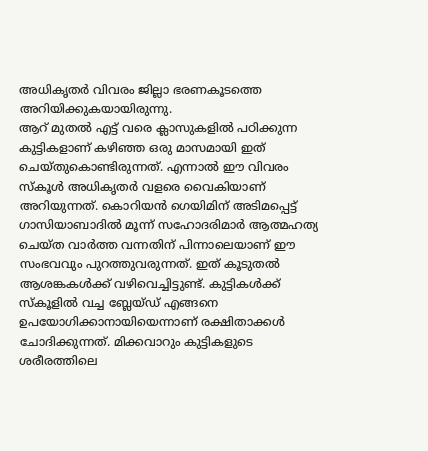അധികൃതർ വിവരം ജില്ലാ ഭരണകൂടത്തെ അറിയിക്കുകയായിരുന്നു.
ആറ് മുതൽ എട്ട് വരെ ക്ലാസുകളിൽ പഠിക്കുന്ന കുട്ടികളാണ് കഴിഞ്ഞ ഒരു മാസമായി ഇത് ചെയ്തുകൊണ്ടിരുന്നത്. എന്നാൽ ഈ വിവരം സ്കൂൾ അധികൃതർ വളരെ വൈകിയാണ് അറിയുന്നത്. കൊറിയൻ ഗെയിമിന് അടിമപ്പെട്ട് ഗാസിയാബാദിൽ മൂന്ന് സഹോദരിമാർ ആത്മഹത്യ ചെയ്ത വാർത്ത വന്നതിന് പിന്നാലെയാണ് ഈ സംഭവവും പുറത്തുവരുന്നത്. ഇത് കൂടുതൽ ആശങ്കകൾക്ക് വഴിവെച്ചിട്ടുണ്ട്. കുട്ടികൾക്ക് സ്കൂളിൽ വച്ച ബ്ലേയ്ഡ് എങ്ങനെ ഉപയോഗിക്കാനായിയെന്നാണ് രക്ഷിതാക്കൾ ചോദിക്കുന്നത്. മിക്കവാറും കുട്ടികളുടെ ശരീരത്തിലെ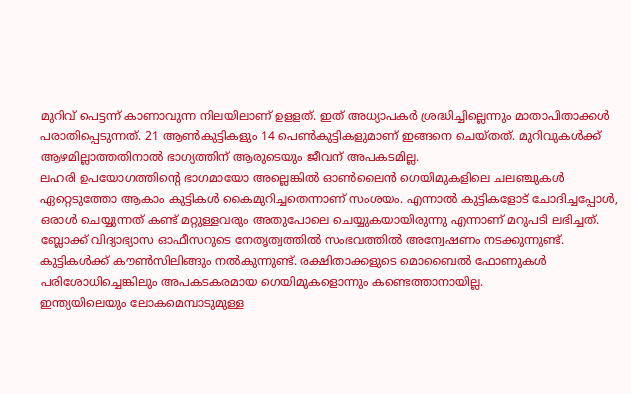മുറിവ് പെട്ടന്ന് കാണാവുന്ന നിലയിലാണ് ഉളളത്. ഇത് അധ്യാപകർ ശ്രദ്ധിച്ചില്ലെന്നും മാതാപിതാക്കൾ പരാതിപ്പെടുന്നത്. 21 ആൺകുട്ടികളും 14 പെൺകുട്ടികളുമാണ് ഇങ്ങനെ ചെയ്തത്. മുറിവുകൾക്ക് ആഴമില്ലാത്തതിനാൽ ഭാഗ്യത്തിന് ആരുടെയും ജീവന് അപകടമില്ല.
ലഹരി ഉപയോഗത്തിൻ്റെ ഭാഗമായോ അല്ലെങ്കിൽ ഓൺലൈൻ ഗെയിമുകളിലെ ചലഞ്ചുകൾ ഏറ്റെടുത്തോ ആകാം കുട്ടികൾ കൈമുറിച്ചതെന്നാണ് സംശയം. എന്നാൽ കുട്ടികളോട് ചോദിച്ചപ്പോൾ, ഒരാൾ ചെയ്യുന്നത് കണ്ട് മറ്റുള്ളവരും അതുപോലെ ചെയ്യുകയായിരുന്നു എന്നാണ് മറുപടി ലഭിച്ചത്. ബ്ലോക്ക് വിദ്യാഭ്യാസ ഓഫീസറുടെ നേതൃത്വത്തിൽ സംഭവത്തിൽ അന്വേഷണം നടക്കുന്നുണ്ട്. കുട്ടികൾക്ക് കൗൺസിലിങ്ങും നൽകുന്നുണ്ട്. രക്ഷിതാക്കളുടെ മൊബൈൽ ഫോണുകൾ പരിശോധിച്ചെങ്കിലും അപകടകരമായ ഗെയിമുകളൊന്നും കണ്ടെത്താനായില്ല.
ഇന്ത്യയിലെയും ലോകമെമ്പാടുമുള്ള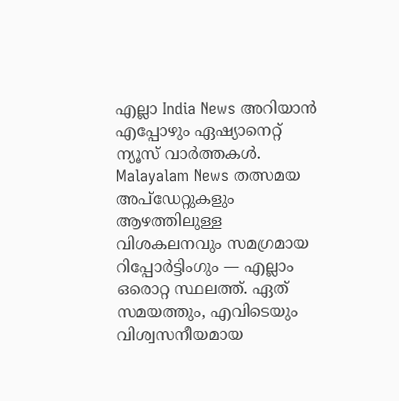എല്ലാ India News അറിയാൻ എപ്പോഴും ഏഷ്യാനെറ്റ് ന്യൂസ് വാർത്തകൾ. Malayalam News തത്സമയ അപ്ഡേറ്റുകളും ആഴത്തിലുള്ള വിശകലനവും സമഗ്രമായ റിപ്പോർട്ടിംഗും — എല്ലാം ഒരൊറ്റ സ്ഥലത്ത്. ഏത് സമയത്തും, എവിടെയും വിശ്വസനീയമായ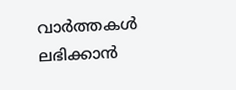വാർത്തകൾ ലഭിക്കാൻ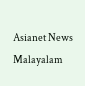Asianet News Malayalam